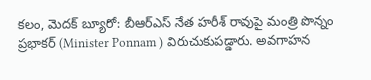కలం, మెదక్ బ్యూరో: బీఆర్ఎస్ నేత హరీశ్ రావుపై మంత్రి పొన్నం ప్రభాకర్ (Minister Ponnam ) విరుచుకుపడ్డారు. అవగాహన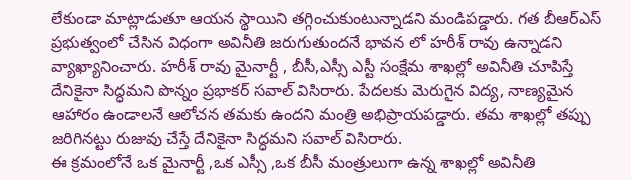లేకుండా మాట్లాడుతూ ఆయన స్థాయిని తగ్గించుకుంటున్నాడని మండిపడ్డారు. గత బీఆర్ఎస్ ప్రభుత్వంలో చేసిన విధంగా అవినీతి జరుగుతుందనే భావన లో హరీశ్ రావు ఉన్నాడని వ్యాఖ్యానించారు. హరీశ్ రావు మైనార్టీ , బీసీ,ఎస్సీ ఎస్టీ సంక్షేమ శాఖల్లో అవినీతి చూపిస్తే దేనికైనా సిద్ధమని పొన్నం ప్రభాకర్ సవాల్ విసిరారు. పేదలకు మెరుగైన విద్య, నాణ్యమైన ఆహారం ఉండాలనే ఆలోచన తమకు ఉందని మంత్రి అభిప్రాయపడ్డారు. తమ శాఖల్లో తప్పు జరిగినట్టు రుజువు చేస్తే దేనికైనా సిద్ధమని సవాల్ విసిరారు.
ఈ క్రమంలోనే ఒక మైనార్టీ ,ఒక ఎస్సీ ,ఒక బీసీ మంత్రులుగా ఉన్న శాఖల్లో అవినీతి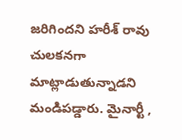జరిగిందని హరీశ్ రావు చులకనగా మాట్లాడుతున్నాడని మండిపడ్డారు. మైనార్టీ ,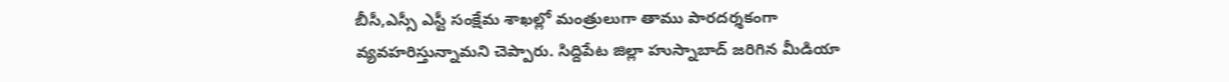బీసీ,ఎస్సీ ఎస్టీ సంక్షేమ శాఖల్లో మంత్రులుగా తాము పారదర్శకంగా వ్యవహరిస్తున్నామని చెప్పారు. సిద్దిపేట జిల్లా హుస్నాబాద్ జరిగిన మీడియా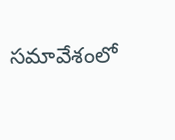సమావేశంలో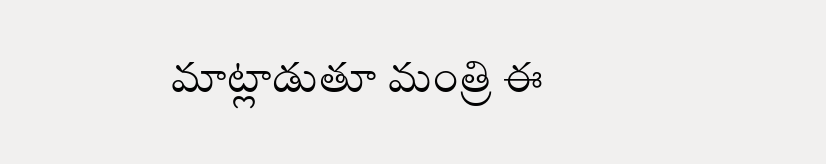మాట్లాడుతూ మంత్రి ఈ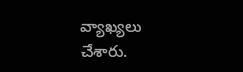వ్యాఖ్యలు చేశారు.